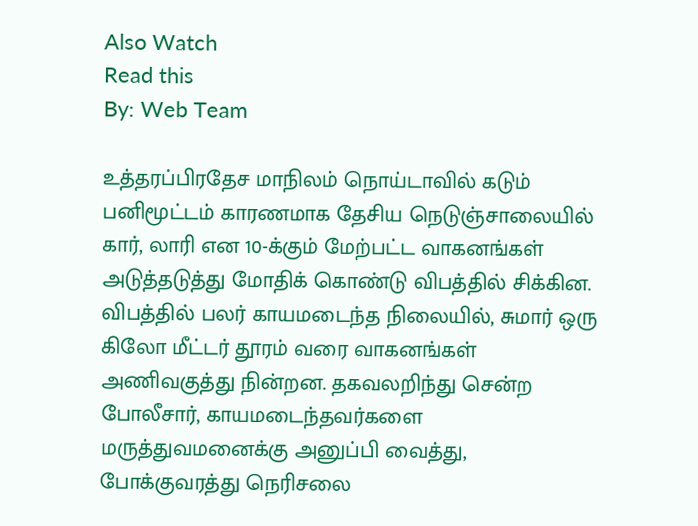Also Watch
Read this
By: Web Team

உத்தரப்பிரதேச மாநிலம் நொய்டாவில் கடும் பனிமூட்டம் காரணமாக தேசிய நெடுஞ்சாலையில் கார், லாரி என 10-க்கும் மேற்பட்ட வாகனங்கள் அடுத்தடுத்து மோதிக் கொண்டு விபத்தில் சிக்கின.
விபத்தில் பலர் காயமடைந்த நிலையில், சுமார் ஒரு கிலோ மீட்டர் தூரம் வரை வாகனங்கள் அணிவகுத்து நின்றன. தகவலறிந்து சென்ற போலீசார், காயமடைந்தவர்களை மருத்துவமனைக்கு அனுப்பி வைத்து, போக்குவரத்து நெரிசலை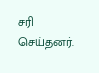சரி செய்தனர்.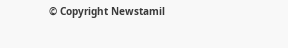© Copyright Newstamil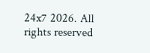24x7 2026. All rights reserved